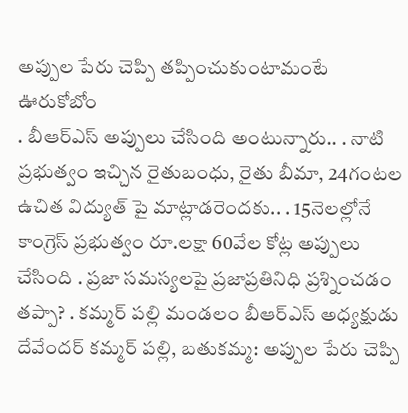అప్పుల పేరు చెప్పి తప్పించుకుంటామంటే ఊరుకోబోం
. బీఆర్ఎస్ అప్పులు చేసింది అంటున్నారు.. . నాటి ప్రభుత్వం ఇచ్చిన రైతుబంధు, రైతు బీమా, 24గంటల ఉచిత విద్యుత్ పై మాట్లాడరెందకు.. . 15నెలల్లోనే కాంగ్రెస్ ప్రభుత్వం రూ.లక్షా 60వేల కోట్ల అప్పులు చేసింది . ప్రజా సమస్యలపై ప్రజాప్రతినిధి ప్రశ్నించడం తప్పా? . కమ్మర్ పల్లి మండలం బీఆర్ఎస్ అధ్యక్షుడు దేవేందర్ కమ్మర్ పల్లి, బతుకమ్మ: అప్పుల పేరు చెప్పి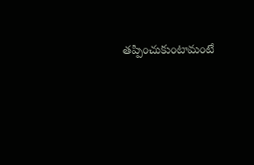తప్పించుకుంటామంటే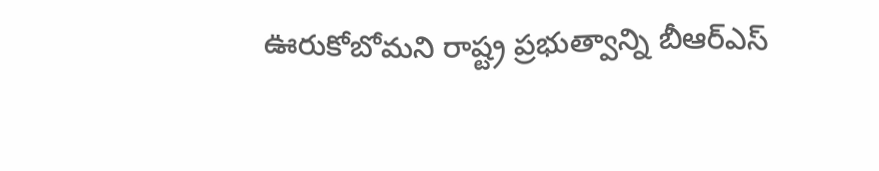ఊరుకోబోమని రాష్ట్ర ప్రభుత్వాన్ని బీఆర్ఎస్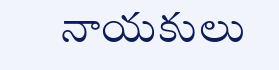నాయకులు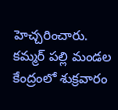హెచ్చరించారు. కమ్మర్ పల్లి మండల కేంద్రంలో శుక్రవారం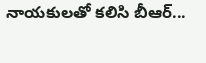నాయకులతో కలిసి బీఆర్...